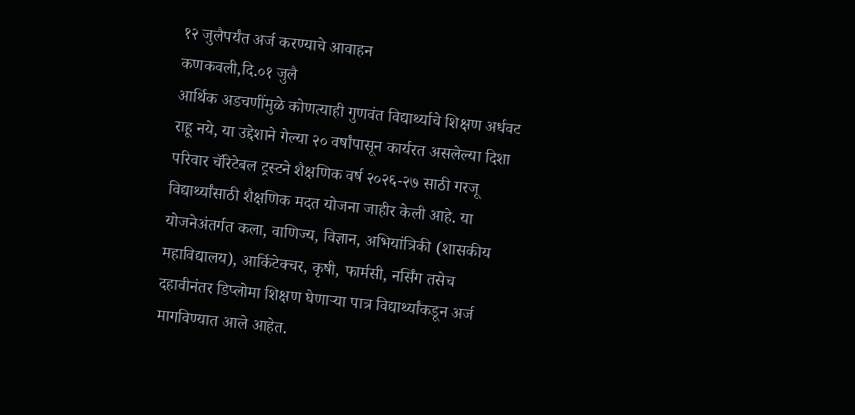१२ जुलैपर्यंत अर्ज करण्याचे आवाहन
कणकवली,दि.०१ जुलै
आर्थिक अडचणींमुळे कोणत्याही गुणवंत विद्यार्थ्याचे शिक्षण अर्धवट राहू नये, या उद्देशाने गेल्या २० वर्षांपासून कार्यरत असलेल्या दिशा परिवार चॅरिटेबल ट्रस्टने शैक्षणिक वर्ष २०२६-२७ साठी गरजू विद्यार्थ्यांसाठी शैक्षणिक मदत योजना जाहीर केली आहे. या योजनेअंतर्गत कला, वाणिज्य, विज्ञान, अभियांत्रिकी (शासकीय महाविद्यालय), आर्किटेक्चर, कृषी, फार्मसी, नर्सिंग तसेच दहावीनंतर डिप्लोमा शिक्षण घेणाऱ्या पात्र विद्यार्थ्यांकडून अर्ज मागविण्यात आले आहेत.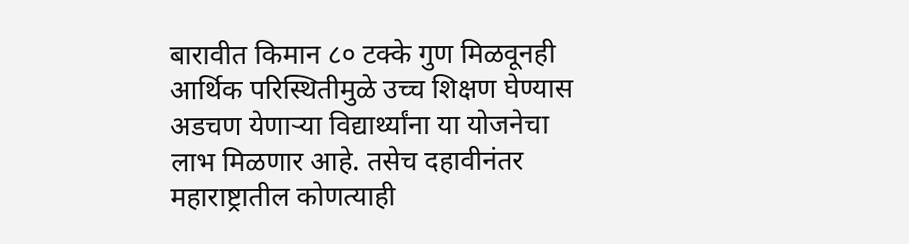बारावीत किमान ८० टक्के गुण मिळवूनही आर्थिक परिस्थितीमुळे उच्च शिक्षण घेण्यास अडचण येणाऱ्या विद्यार्थ्यांना या योजनेचा लाभ मिळणार आहे. तसेच दहावीनंतर महाराष्ट्रातील कोणत्याही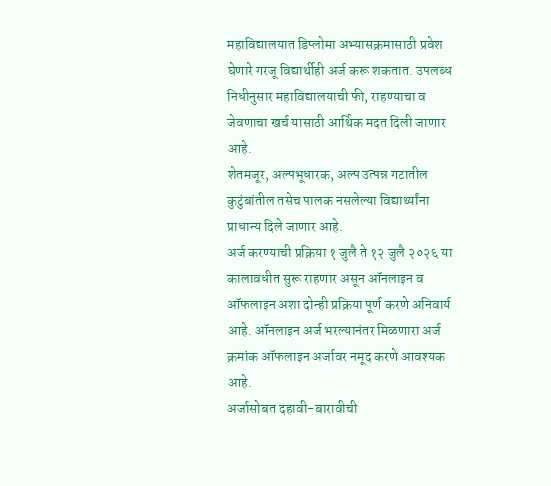महाविद्यालयात डिप्लोमा अभ्यासक्रमासाठी प्रवेश घेणारे गरजू विद्यार्थीही अर्ज करू शकतात. उपलब्ध निधीनुसार महाविद्यालयाची फी, राहण्याचा व जेवणाचा खर्च यासाठी आर्थिक मदत दिली जाणार आहे.
शेतमजूर, अल्पभूधारक, अल्प उत्पन्न गटातील कुटुंबांतील तसेच पालक नसलेल्या विद्यार्थ्यांना प्राधान्य दिले जाणार आहे.
अर्ज करण्याची प्रक्रिया १ जुलै ते १२ जुलै २०२६ या कालावधीत सुरू राहणार असून ऑनलाइन व ऑफलाइन अशा दोन्ही प्रक्रिया पूर्ण करणे अनिवार्य आहे. ऑनलाइन अर्ज भरल्यानंतर मिळणारा अर्ज क्रमांक ऑफलाइन अर्जावर नमूद करणे आवश्यक आहे.
अर्जासोबत दहावी-बारावीची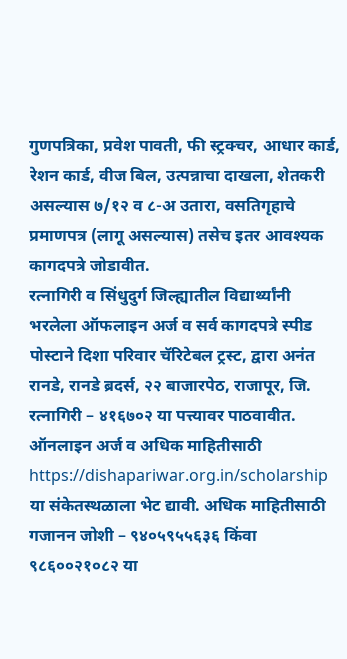गुणपत्रिका, प्रवेश पावती, फी स्ट्रक्चर, आधार कार्ड, रेशन कार्ड, वीज बिल, उत्पन्नाचा दाखला, शेतकरी असल्यास ७/१२ व ८-अ उतारा, वसतिगृहाचे प्रमाणपत्र (लागू असल्यास) तसेच इतर आवश्यक कागदपत्रे जोडावीत.
रत्नागिरी व सिंधुदुर्ग जिल्ह्यातील विद्यार्थ्यांनी भरलेला ऑफलाइन अर्ज व सर्व कागदपत्रे स्पीड पोस्टाने दिशा परिवार चॅरिटेबल ट्रस्ट, द्वारा अनंत रानडे, रानडे ब्रदर्स, २२ बाजारपेठ, राजापूर, जि. रत्नागिरी – ४१६७०२ या पत्त्यावर पाठवावीत.
ऑनलाइन अर्ज व अधिक माहितीसाठी https://dishapariwar.org.in/scholarship या संकेतस्थळाला भेट द्यावी. अधिक माहितीसाठी गजानन जोशी – ९४०५९५५६३६ किंवा ९८६००२१०८२ या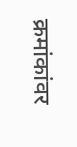क्रमांकांवर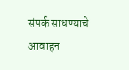संपर्क साधण्याचे आवाहन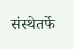संस्थेतर्फे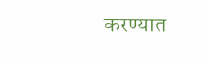करण्यात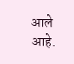आले आहे.